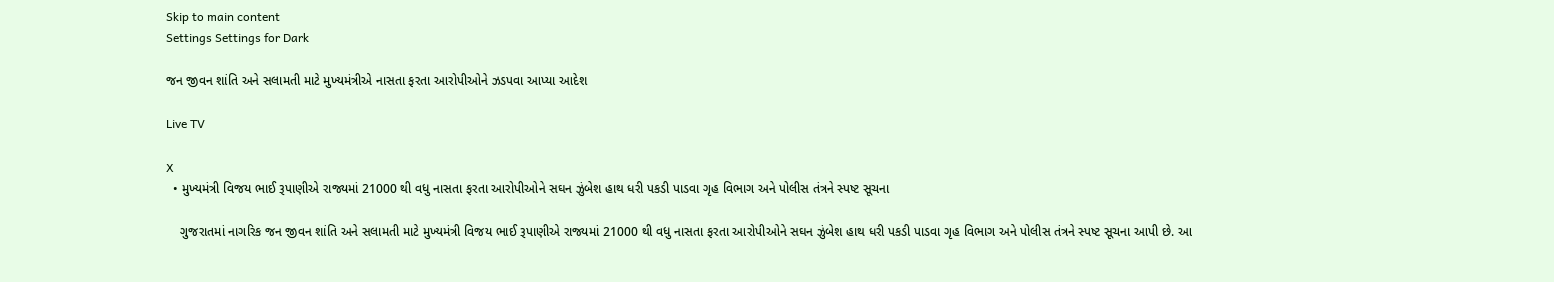Skip to main content
Settings Settings for Dark

જન જીવન શાંતિ અને સલામતી માટે મુખ્યમંત્રીએ નાસતા ફરતા આરોપીઓને ઝડપવા આપ્યા આદેશ

Live TV

X
  • મુખ્યમંત્રી વિજય ભાઈ રૂપાણીએ રાજ્યમાં 21000 થી વધુ નાસતા ફરતા આરોપીઓને સઘન ઝુંબેશ હાથ ધરી પકડી પાડવા ગૃહ વિભાગ અને પોલીસ તંત્રને સ્પષ્ટ સૂચના

    ગુજરાતમાં નાગરિક જન જીવન શાંતિ અને સલામતી માટે મુખ્યમંત્રી વિજય ભાઈ રૂપાણીએ રાજ્યમાં 21000 થી વધુ નાસતા ફરતા આરોપીઓને સઘન ઝુંબેશ હાથ ધરી પકડી પાડવા ગૃહ વિભાગ અને પોલીસ તંત્રને સ્પષ્ટ સૂચના આપી છે. આ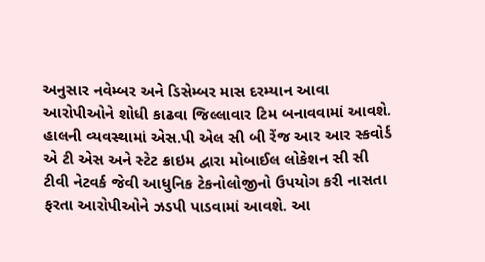અનુસાર નવેમ્બર અને ડિસેમ્બર માસ દરમ્યાન આવા આરોપીઓને શોધી કાઢવા જિલ્લાવાર ટિમ બનાવવામાં આવશે. હાલની વ્યવસ્થામાં એસ.પી એલ સી બી રેંજ આર આર સ્કવોર્ડ એ ટી એસ અને સ્ટેટ ક્રાઇમ દ્વારા મોબાઈલ લોકેશન સી સી ટીવી નેટવર્ક જેવી આધુનિક ટેકનોલોજીનો ઉપયોગ કરી નાસતા ફરતા આરોપીઓને ઝડપી પાડવામાં આવશે. આ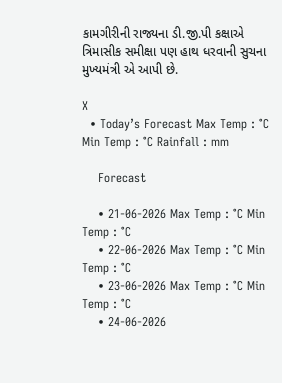કામગીરીની રાજ્યના ડી.જી.પી કક્ષાએ ત્રિમાસીક સમીક્ષા પણ હાથ ધરવાની સુચના મુખ્યમંત્રી એ આપી છે.

X
  • Today’s Forecast Max Temp : °C Min Temp : °C Rainfall : mm

    Forecast

    • 21-06-2026 Max Temp : °C Min Temp : °C
    • 22-06-2026 Max Temp : °C Min Temp : °C
    • 23-06-2026 Max Temp : °C Min Temp : °C
    • 24-06-2026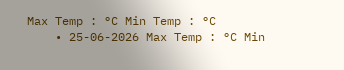Max Temp : °C Min Temp : °C
    • 25-06-2026 Max Temp : °C Min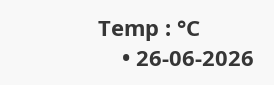Temp : °C
    • 26-06-2026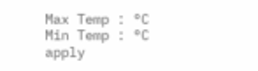Max Temp : °C Min Temp : °C
apply